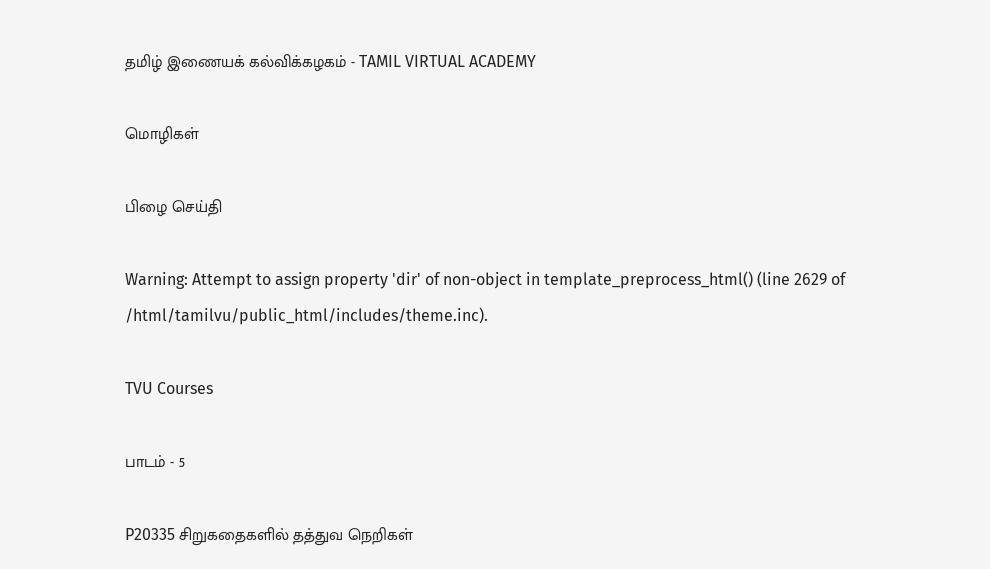தமிழ் இணையக் கல்விக்கழகம் - TAMIL VIRTUAL ACADEMY

மொழிகள்

பிழை செய்தி

Warning: Attempt to assign property 'dir' of non-object in template_preprocess_html() (line 2629 of /html/tamilvu/public_html/includes/theme.inc).

TVU Courses

பாடம் - 5

P20335 சிறுகதைகளில் தத்துவ நெறிகள்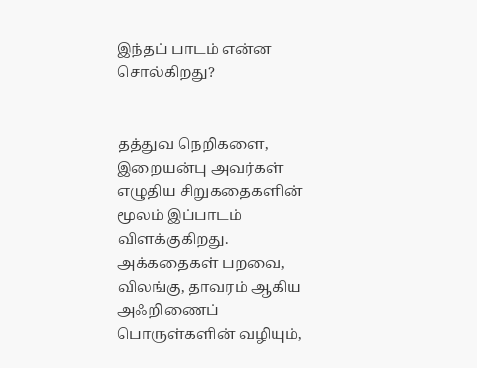இந்தப் பாடம் என்ன சொல்கிறது?


தத்துவ நெறிகளை, இறையன்பு அவர்கள் எழுதிய சிறுகதைகளின் மூலம் இப்பாடம் விளக்குகிறது. அக்கதைகள் பறவை, விலங்கு, தாவரம் ஆகிய அஃறிணைப் பொருள்களின் வழியும்,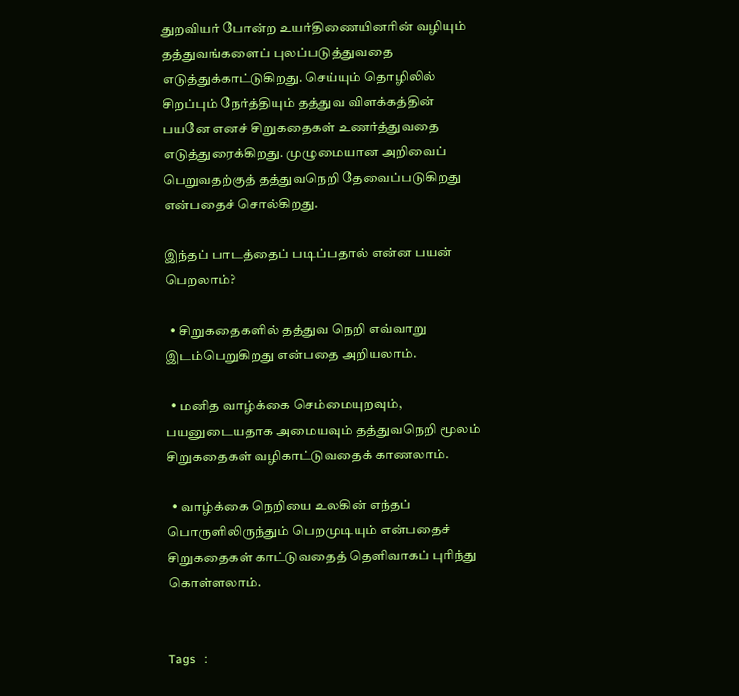துறவியர் போன்ற உயர்திணையினரின் வழியும் தத்துவங்களைப் புலப்படுத்துவதை எடுத்துக்காட்டுகிறது. செய்யும் தொழிலில் சிறப்பும் நேர்த்தியும் தத்துவ விளக்கத்தின் பயனே எனச் சிறுகதைகள் உணர்த்துவதை எடுத்துரைக்கிறது. முழுமையான அறிவைப் பெறுவதற்குத் தத்துவநெறி தேவைப்படுகிறது என்பதைச் சொல்கிறது.

இந்தப் பாடத்தைப் படிப்பதால் என்ன பயன் பெறலாம்?

  • சிறுகதைகளில் தத்துவ நெறி எவ்வாறு இடம்பெறுகிறது என்பதை அறியலாம்.

  • மனித வாழ்க்கை செம்மையுறவும், பயனுடையதாக அமையவும் தத்துவநெறி மூலம் சிறுகதைகள் வழிகாட்டுவதைக் காணலாம்.

  • வாழ்க்கை நெறியை உலகின் எந்தப் பொருளிலிருந்தும் பெறமுடியும் என்பதைச் சிறுகதைகள் காட்டுவதைத் தெளிவாகப் புரிந்து கொள்ளலாம்.


Tags   :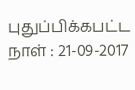புதுப்பிக்கபட்ட நாள் : 21-09-2017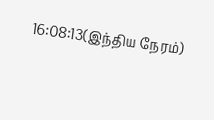16:08:13(இந்திய நேரம்)